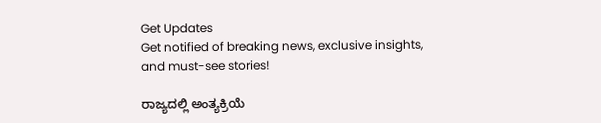Get Updates
Get notified of breaking news, exclusive insights, and must-see stories!

ರಾಜ್ಯದಲ್ಲಿ ಅಂತ್ಯಕ್ರಿಯೆ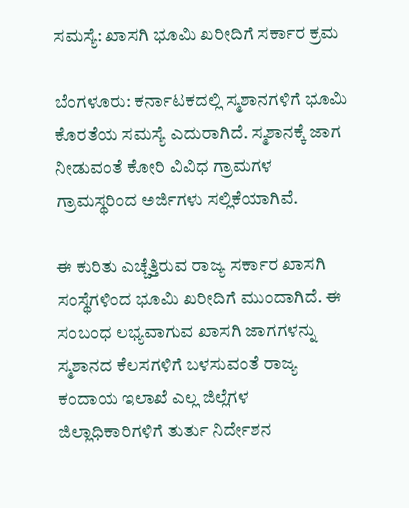ಸಮಸ್ಯೆ: ಖಾಸಗಿ ಭೂಮಿ ಖರೀದಿಗೆ ಸರ್ಕಾರ ಕ್ರಮ

ಬೆಂಗಳೂರು: ಕರ್ನಾಟಕದಲ್ಲಿ ಸ್ಮಶಾನಗಳಿಗೆ ಭೂಮಿ ಕೊರತೆಯ ಸಮಸ್ಯೆ ಎದುರಾಗಿದೆ. ಸ್ಮಶಾನಕ್ಕೆ ಜಾಗ ನೀಡುವಂತೆ ಕೋರಿ ವಿವಿಧ ಗ್ರಾಮಗಳ ಗ್ರಾಮಸ್ಥರಿಂದ ಅರ್ಜಿಗಳು ಸಲ್ಲಿಕೆಯಾಗಿವೆ.

ಈ ಕುರಿತು ಎಚ್ಚೆತ್ತಿರುವ ರಾಜ್ಯ ಸರ್ಕಾರ ಖಾಸಗಿ ಸಂಸ್ಥೆಗಳಿಂದ ಭೂಮಿ ಖರೀದಿಗೆ ಮುಂದಾಗಿದೆ. ಈ ಸಂಬಂಧ ಲಭ್ಯವಾಗುವ ಖಾಸಗಿ ಜಾಗಗಳನ್ನು ಸ್ಮಶಾನದ ಕೆಲಸಗಳಿಗೆ ಬಳಸುವಂತೆ ರಾಜ್ಯ ಕಂದಾಯ ಇಲಾಖೆ ಎಲ್ಲ ಜಿಲ್ಲೆಗಳ ಜಿಲ್ಲಾಧಿಕಾರಿಗಳಿಗೆ ತುರ್ತು ನಿರ್ದೇಶನ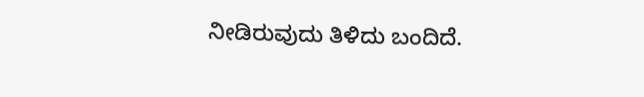ನೀಡಿರುವುದು ತಿಳಿದು ಬಂದಿದೆ.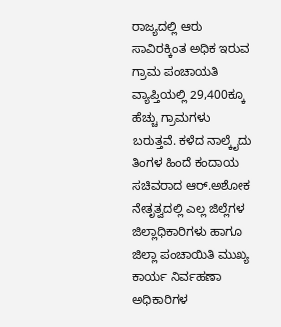ರಾಜ್ಯದಲ್ಲಿ ಆರು ಸಾವಿರಕ್ಕಿಂತ ಅಧಿಕ ಇರುವ ಗ್ರಾಮ ಪಂಚಾಯತಿ ವ್ಯಾಪ್ತಿಯಲ್ಲಿ 29,400ಕ್ಕೂ ಹೆಚ್ಚು ಗ್ರಾಮಗಳು ಬರುತ್ತವೆ. ಕಳೆದ ನಾಲ್ಕೈದು ತಿಂಗಳ ಹಿಂದೆ ಕಂದಾಯ ಸಚಿವರಾದ ಆರ್.ಅಶೋಕ ನೇತೃತ್ವದಲ್ಲಿ ಎಲ್ಲ ಜಿಲ್ಲೆಗಳ ಜಿಲ್ಲಾಧಿಕಾರಿಗಳು ಹಾಗೂ ಜಿಲ್ಲಾ ಪಂಚಾಯಿತಿ ಮುಖ್ಯ ಕಾರ್ಯ ನಿರ್ವಹಣಾ ಅಧಿಕಾರಿಗಳ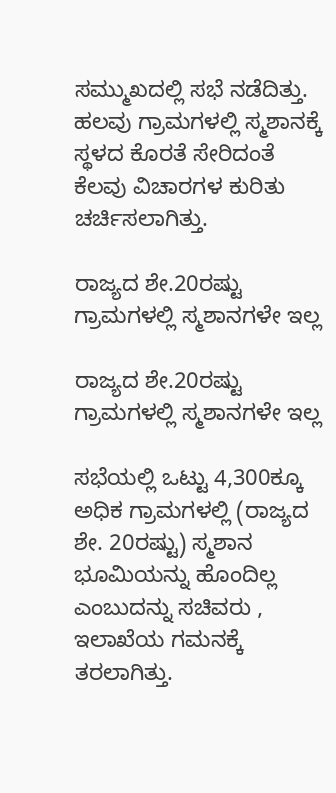ಸಮ್ಮುಖದಲ್ಲಿ ಸಭೆ ನಡೆದಿತ್ತು. ಹಲವು ಗ್ರಾಮಗಳಲ್ಲಿ ಸ್ಮಶಾನಕ್ಕೆ ಸ್ಥಳದ ಕೊರತೆ ಸೇರಿದಂತೆ ಕೆಲವು ವಿಚಾರಗಳ ಕುರಿತು ಚರ್ಚಿಸಲಾಗಿತ್ತು.

ರಾಜ್ಯದ ಶೇ.20ರಷ್ಟು ಗ್ರಾಮಗಳಲ್ಲಿ ಸ್ಮಶಾನಗಳೇ ಇಲ್ಲ

ರಾಜ್ಯದ ಶೇ.20ರಷ್ಟು ಗ್ರಾಮಗಳಲ್ಲಿ ಸ್ಮಶಾನಗಳೇ ಇಲ್ಲ

ಸಭೆಯಲ್ಲಿ ಒಟ್ಟು 4,300ಕ್ಕೂ ಅಧಿಕ ಗ್ರಾಮಗಳಲ್ಲಿ (ರಾಜ್ಯದ ಶೇ. 20ರಷ್ಟು) ಸ್ಮಶಾನ ಭೂಮಿಯನ್ನು ಹೊಂದಿಲ್ಲ ಎಂಬುದನ್ನು ಸಚಿವರು , ಇಲಾಖೆಯ ಗಮನಕ್ಕೆ ತರಲಾಗಿತ್ತು.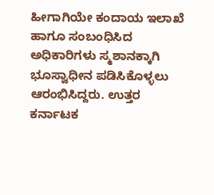ಹೀಗಾಗಿಯೇ ಕಂದಾಯ ಇಲಾಖೆ ಹಾಗೂ ಸಂಬಂಧಿಸಿದ ಅಧಿಕಾರಿಗಳು ಸ್ಮಶಾನಕ್ಕಾಗಿ ಭೂಸ್ವಾಧೀನ ಪಡಿಸಿಕೊಳ್ಳಲು ಆರಂಭಿಸಿದ್ದರು. ಉತ್ತರ ಕರ್ನಾಟಕ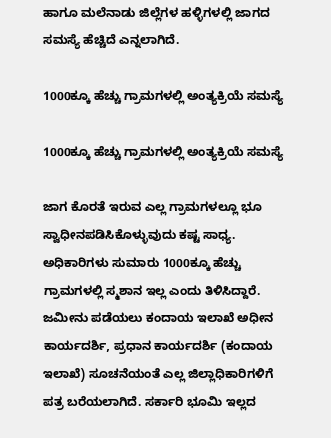ಹಾಗೂ ಮಲೆನಾಡು ಜಿಲ್ಲೆಗಳ ಹಳ್ಳಿಗಳಲ್ಲಿ ಜಾಗದ ಸಮಸ್ಯೆ ಹೆಚ್ಚಿದೆ ಎನ್ನಲಾಗಿದೆ.

1000ಕ್ಕೂ ಹೆಚ್ಚು ಗ್ರಾಮಗಳಲ್ಲಿ ಅಂತ್ಯಕ್ರಿಯೆ ಸಮಸ್ಯೆ

1000ಕ್ಕೂ ಹೆಚ್ಚು ಗ್ರಾಮಗಳಲ್ಲಿ ಅಂತ್ಯಕ್ರಿಯೆ ಸಮಸ್ಯೆ

ಜಾಗ ಕೊರತೆ ಇರುವ ಎಲ್ಲ ಗ್ರಾಮಗಳಲ್ಲೂ ಭೂ ಸ್ವಾಧೀನಪಡಿಸಿಕೊಳ್ಳುವುದು ಕಷ್ಟ ಸಾಧ್ಯ. ಅಧಿಕಾರಿಗಳು ಸುಮಾರು 1000ಕ್ಕೂ ಹೆಚ್ಚು ಗ್ರಾಮಗಳಲ್ಲಿ ಸ್ಮಶಾನ ಇಲ್ಲ ಎಂದು ತಿಳಿಸಿದ್ದಾರೆ. ಜಮೀನು ಪಡೆಯಲು ಕಂದಾಯ ಇಲಾಖೆ ಅಧೀನ ಕಾರ್ಯದರ್ಶಿ, ಪ್ರಧಾನ ಕಾರ್ಯದರ್ಶಿ (ಕಂದಾಯ ಇಲಾಖೆ) ಸೂಚನೆಯಂತೆ ಎಲ್ಲ ಜಿಲ್ಲಾಧಿಕಾರಿಗಳಿಗೆ ಪತ್ರ ಬರೆಯಲಾಗಿದೆ. ಸರ್ಕಾರಿ ಭೂಮಿ ಇಲ್ಲದ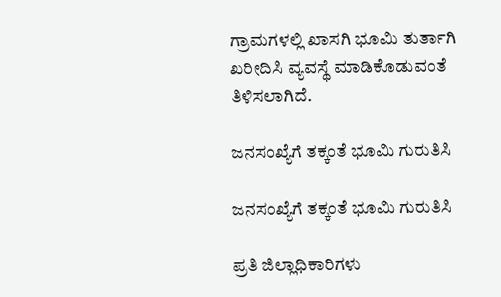ಗ್ರಾಮಗಳಲ್ಲಿ ಖಾಸಗಿ ಭೂಮಿ ತುರ್ತಾಗಿ ಖರೀದಿಸಿ ವ್ಯವಸ್ಥೆ ಮಾಡಿಕೊಡುವಂತೆ ತಿಳಿಸಲಾಗಿದೆ.

ಜನಸಂಖ್ಯೆಗೆ ತಕ್ಕಂತೆ ಭೂಮಿ ಗುರುತಿಸಿ

ಜನಸಂಖ್ಯೆಗೆ ತಕ್ಕಂತೆ ಭೂಮಿ ಗುರುತಿಸಿ

ಪ್ರತಿ ಜಿಲ್ಲಾಧಿಕಾರಿಗಳು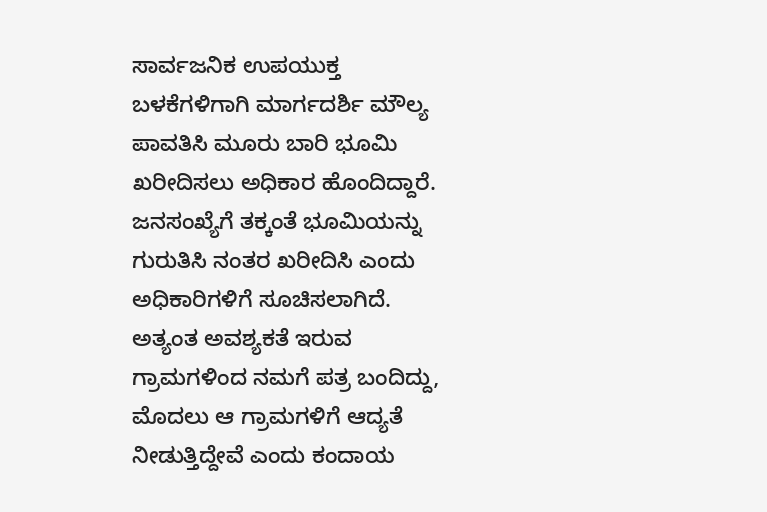ಸಾರ್ವಜನಿಕ ಉಪಯುಕ್ತ ಬಳಕೆಗಳಿಗಾಗಿ ಮಾರ್ಗದರ್ಶಿ ಮೌಲ್ಯ ಪಾವತಿಸಿ ಮೂರು ಬಾರಿ ಭೂಮಿ ಖರೀದಿಸಲು ಅಧಿಕಾರ ಹೊಂದಿದ್ದಾರೆ. ಜನಸಂಖ್ಯೆಗೆ ತಕ್ಕಂತೆ ಭೂಮಿಯನ್ನು ಗುರುತಿಸಿ ನಂತರ ಖರೀದಿಸಿ ಎಂದು ಅಧಿಕಾರಿಗಳಿಗೆ ಸೂಚಿಸಲಾಗಿದೆ. ಅತ್ಯಂತ ಅವಶ್ಯಕತೆ ಇರುವ ಗ್ರಾಮಗಳಿಂದ ನಮಗೆ ಪತ್ರ ಬಂದಿದ್ದು, ಮೊದಲು ಆ ಗ್ರಾಮಗಳಿಗೆ ಆದ್ಯತೆ ನೀಡುತ್ತಿದ್ದೇವೆ ಎಂದು ಕಂದಾಯ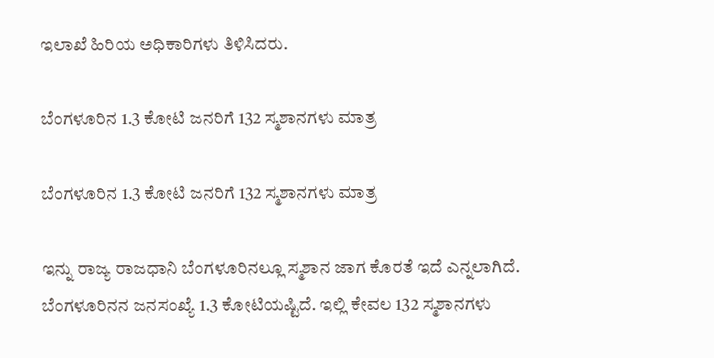ಇಲಾಖೆ ಹಿರಿಯ ಅಧಿಕಾರಿಗಳು ತಿಳಿಸಿದರು.

ಬೆಂಗಳೂರಿನ 1.3 ಕೋಟಿ ಜನರಿಗೆ 132 ಸ್ಮಶಾನಗಳು ಮಾತ್ರ

ಬೆಂಗಳೂರಿನ 1.3 ಕೋಟಿ ಜನರಿಗೆ 132 ಸ್ಮಶಾನಗಳು ಮಾತ್ರ

ಇನ್ನು ರಾಜ್ಯ ರಾಜಧಾನಿ ಬೆಂಗಳೂರಿನಲ್ಲೂ ಸ್ಮಶಾನ ಜಾಗ ಕೊರತೆ ಇದೆ ಎನ್ನಲಾಗಿದೆ. ಬೆಂಗಳೂರಿನನ ಜನಸಂಖ್ಯೆ 1.3 ಕೋಟಿಯಷ್ಟಿದೆ. ಇಲ್ಲಿ ಕೇವಲ 132 ಸ್ಮಶಾನಗಳು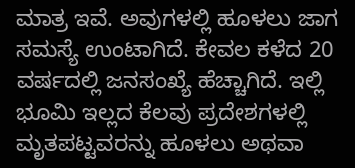ಮಾತ್ರ ಇವೆ. ಅವುಗಳಲ್ಲಿ ಹೂಳಲು ಜಾಗ ಸಮಸ್ಯೆ ಉಂಟಾಗಿದೆ. ಕೇವಲ ಕಳೆದ 20 ವರ್ಷದಲ್ಲಿ ಜನಸಂಖ್ಯೆ ಹೆಚ್ಚಾಗಿದೆ. ಇಲ್ಲಿ ಭೂಮಿ ಇಲ್ಲದ ಕೆಲವು ಪ್ರದೇಶಗಳಲ್ಲಿ ಮೃತಪಟ್ಟವರನ್ನು ಹೂಳಲು ಅಥವಾ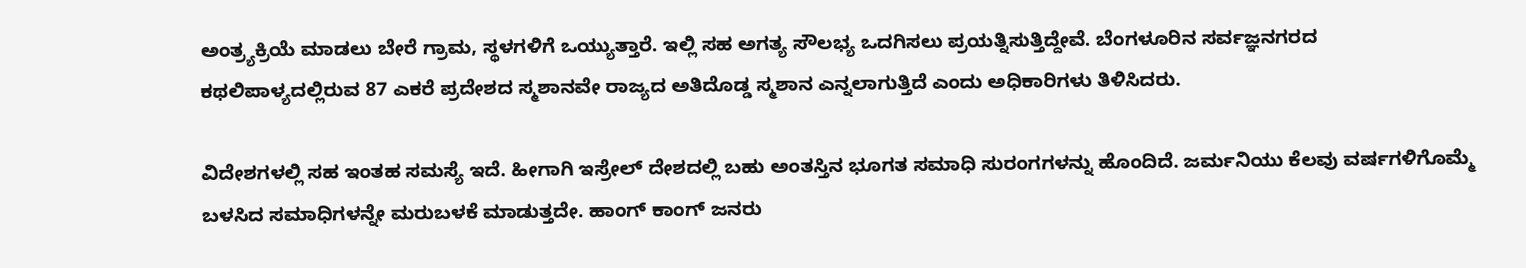ಅಂತ್ರ್ಯಕ್ರಿಯೆ ಮಾಡಲು ಬೇರೆ ಗ್ರಾಮ, ಸ್ಥಳಗಳಿಗೆ ಒಯ್ಯುತ್ತಾರೆ. ಇಲ್ಲಿ ಸಹ ಅಗತ್ಯ ಸೌಲಭ್ಯ ಒದಗಿಸಲು ಪ್ರಯತ್ನಿಸುತ್ತಿದ್ದೇವೆ. ಬೆಂಗಳೂರಿನ ಸರ್ವಜ್ಞನಗರದ ಕಥಲಿಪಾಳ್ಯದಲ್ಲಿರುವ 87 ಎಕರೆ ಪ್ರದೇಶದ ಸ್ಮಶಾನವೇ ರಾಜ್ಯದ ಅತಿದೊಡ್ಡ ಸ್ಮಶಾನ ಎನ್ನಲಾಗುತ್ತಿದೆ ಎಂದು ಅಧಿಕಾರಿಗಳು ತಿಳಿಸಿದರು.

ವಿದೇಶಗಳಲ್ಲಿ ಸಹ ಇಂತಹ ಸಮಸ್ಯೆ ಇದೆ. ಹೀಗಾಗಿ ಇಸ್ರೇಲ್ ದೇಶದಲ್ಲಿ ಬಹು ಅಂತಸ್ತಿನ ಭೂಗತ ಸಮಾಧಿ ಸುರಂಗಗಳನ್ನು ಹೊಂದಿದೆ. ಜರ್ಮನಿಯು ಕೆಲವು ವರ್ಷಗಳಿಗೊಮ್ಮೆ ಬಳಸಿದ ಸಮಾಧಿಗಳನ್ನೇ ಮರುಬಳಕೆ ಮಾಡುತ್ತದೇ. ಹಾಂಗ್‌ ಕಾಂಗ್‌ ಜನರು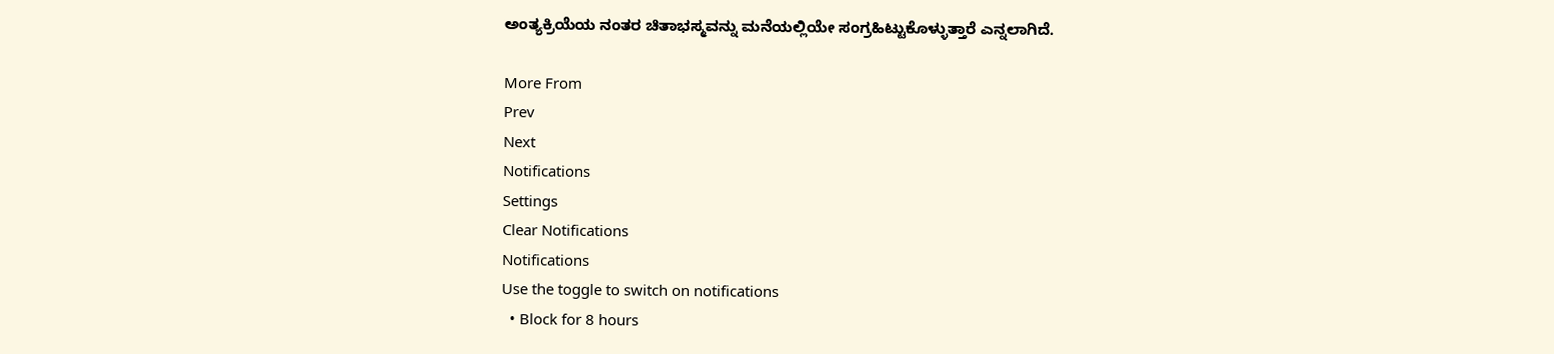ಅಂತ್ಯಕ್ರಿಯೆಯ ನಂತರ ಚಿತಾಭಸ್ಮವನ್ನು ಮನೆಯಲ್ಲಿಯೇ ಸಂಗ್ರಹಿಟ್ಟುಕೊಳ್ಳುತ್ತಾರೆ ಎನ್ನಲಾಗಿದೆ.

More From
Prev
Next
Notifications
Settings
Clear Notifications
Notifications
Use the toggle to switch on notifications
  • Block for 8 hours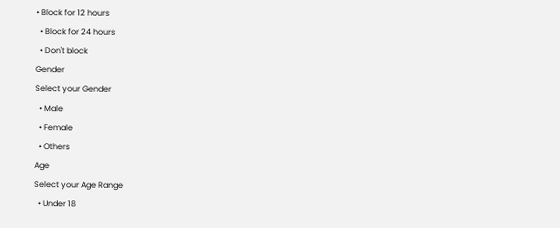• Block for 12 hours
  • Block for 24 hours
  • Don't block
Gender
Select your Gender
  • Male
  • Female
  • Others
Age
Select your Age Range
  • Under 18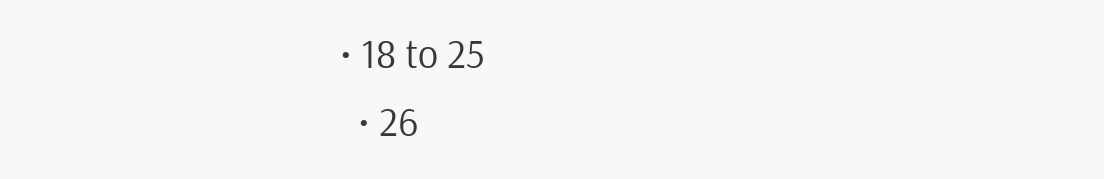• 18 to 25
  • 26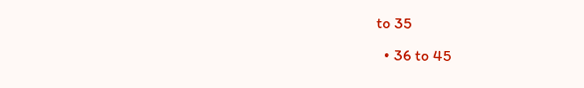to 35
  • 36 to 45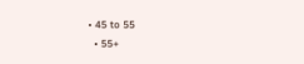• 45 to 55
  • 55+